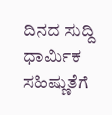ದಿನದ ಸುದ್ದಿ
ಧಾರ್ಮಿಕ ಸಹಿಷ್ಣುತೆಗೆ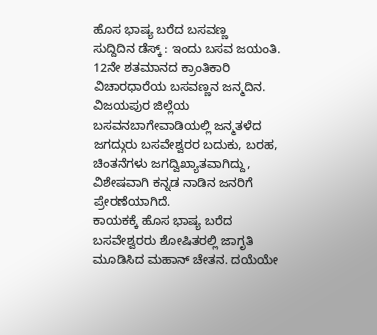ಹೊಸ ಭಾಷ್ಯ ಬರೆದ ಬಸವಣ್ಣ
ಸುದ್ದಿದಿನ ಡೆಸ್ಕ್ : ಇಂದು ಬಸವ ಜಯಂತಿ. 12ನೇ ಶತಮಾನದ ಕ್ರಾಂತಿಕಾರಿ ವಿಚಾರಧಾರೆಯ ಬಸವಣ್ಣನ ಜನ್ಮದಿನ.
ವಿಜಯಪುರ ಜಿಲ್ಲೆಯ ಬಸವನಬಾಗೇವಾಡಿಯಲ್ಲಿ ಜನ್ಮತಳೆದ ಜಗದ್ಗುರು ಬಸವೇಶ್ವರರ ಬದುಕು, ಬರಹ, ಚಿಂತನೆಗಳು ಜಗದ್ವಿಖ್ಯಾತವಾಗಿದ್ದು, ವಿಶೇಷವಾಗಿ ಕನ್ನಡ ನಾಡಿನ ಜನರಿಗೆ ಪ್ರೇರಣೆಯಾಗಿದೆ.
ಕಾಯಕಕ್ಕೆ ಹೊಸ ಭಾಷ್ಯ ಬರೆದ ಬಸವೇಶ್ವರರು ಶೋಷಿತರಲ್ಲಿ ಜಾಗೃತಿ ಮೂಡಿಸಿದ ಮಹಾನ್ ಚೇತನ. ದಯೆಯೇ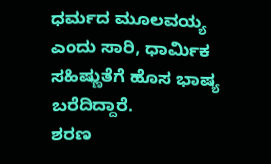ಧರ್ಮದ ಮೂಲವಯ್ಯ ಎಂದು ಸಾರಿ, ಧಾರ್ಮಿಕ ಸಹಿಷ್ಣುತೆಗೆ ಹೊಸ ಭಾಷ್ಯ ಬರೆದಿದ್ದಾರೆ.
ಶರಣ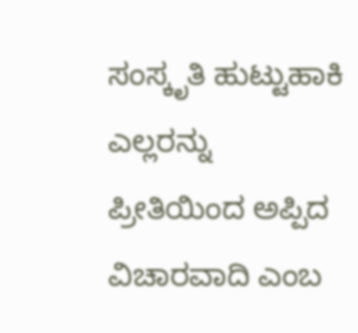ಸಂಸ್ಕೃತಿ ಹುಟ್ಟುಹಾಕಿ ಎಲ್ಲರನ್ನು ಪ್ರೀತಿಯಿಂದ ಅಪ್ಪಿದ ವಿಚಾರವಾದಿ ಎಂಬ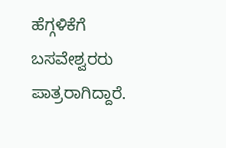ಹೆಗ್ಗಳಿಕೆಗೆ ಬಸವೇಶ್ವರರು ಪಾತ್ರರಾಗಿದ್ದಾರೆ.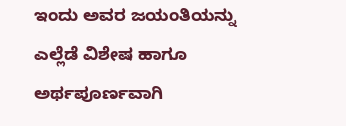ಇಂದು ಅವರ ಜಯಂತಿಯನ್ನು ಎಲ್ಲೆಡೆ ವಿಶೇಷ ಹಾಗೂ ಅರ್ಥಪೂರ್ಣವಾಗಿ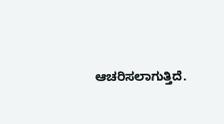ಆಚರಿಸಲಾಗುತ್ತಿದೆ.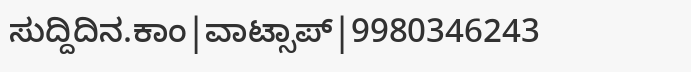ಸುದ್ದಿದಿನ.ಕಾಂ|ವಾಟ್ಸಾಪ್|9980346243